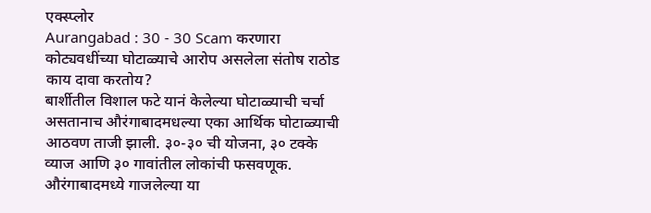एक्स्प्लोर
Aurangabad : 30 - 30 Scam करणारा कोट्यवधींच्या घोटाळ्याचे आरोप असलेला संतोष राठोड काय दावा करतोय?
बार्शीतील विशाल फटे यानं केलेल्या घोटाळ्याची चर्चा असतानाच औरंगाबादमधल्या एका आर्थिक घोटाळ्याची आठवण ताजी झाली. ३०-३० ची योजना, ३० टक्के व्याज आणि ३० गावांतील लोकांची फसवणूक. औरंगाबादमध्ये गाजलेल्या या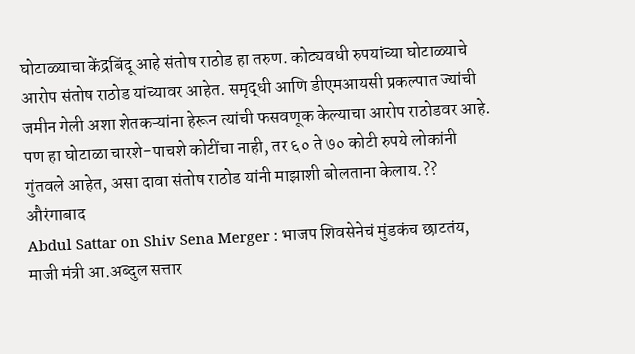घोटाळ्याचा केंद्रबिंदू आहे संतोष राठोड हा तरुण. कोट्यवधी रुपयांच्या घोटाळ्याचे आरोप संतोष राठोड यांच्यावर आहेत. समृद्धी आणि डीएमआयसी प्रकल्पात ज्यांची जमीन गेली अशा शेतकऱ्यांना हेरून त्यांची फसवणूक केल्याचा आरोप राठोडवर आहे. पण हा घोटाळा चारशे-पाचशे कोटींचा नाही, तर ६० ते ७० कोटी रुपये लोकांनी गुंतवले आहेत, असा दावा संतोष राठोड यांनी माझाशी बोलताना केलाय.??
औरंगाबाद
Abdul Sattar on Shiv Sena Merger : भाजप शिवसेनेचं मुंडकंच छाटतंय, माजी मंत्री आ.अब्दुल सत्तार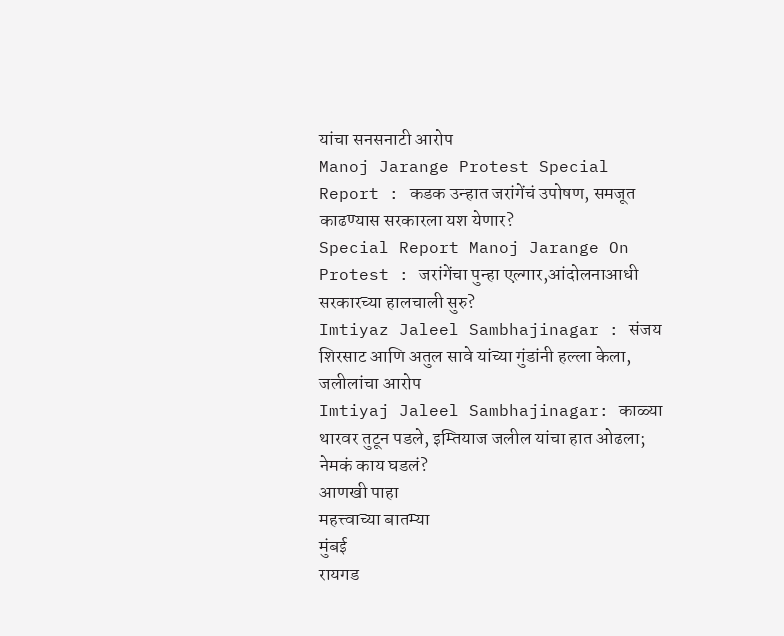यांचा सनसनाटी आरोप
Manoj Jarange Protest Special Report : कडक उन्हात जरांगेंचं उपोषण, समजूत काढण्यास सरकारला यश येणार?
Special Report Manoj Jarange On Protest : जरांगेंचा पुन्हा एल्गार,आंदोलनाआधी सरकारच्या हालचाली सुरु?
Imtiyaz Jaleel Sambhajinagar : संजय शिरसाट आणि अतुल सावे यांच्या गुंडांनी हल्ला केला, जलीलांचा आरोप
Imtiyaj Jaleel Sambhajinagar: काळ्या थारवर तुटून पडले, इम्तियाज जलील यांचा हात ओढला; नेमकं काय घडलं?
आणखी पाहा
महत्त्वाच्या बातम्या
मुंबई
रायगड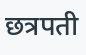छत्रपती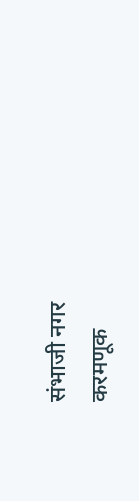संभाजी नगर
करमणूक